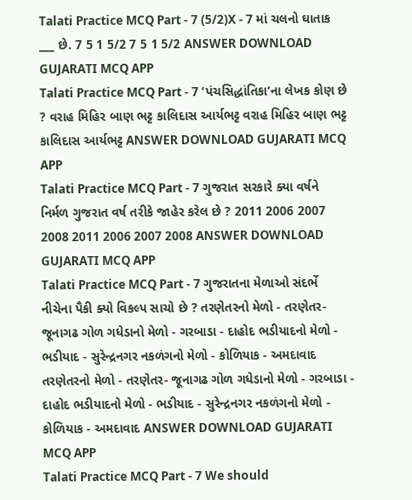Talati Practice MCQ Part - 7 (5/2)X - 7 માં ચલનો ઘાતાક ___ છે. 7 5 1 5/2 7 5 1 5/2 ANSWER DOWNLOAD GUJARATI MCQ APP
Talati Practice MCQ Part - 7 ‘પંચસિદ્ધાંતિકા’ના લેખક કોણ છે ? વરાહ મિહિર બાણ ભટ્ટ કાલિદાસ આર્યભટ્ટ વરાહ મિહિર બાણ ભટ્ટ કાલિદાસ આર્યભટ્ટ ANSWER DOWNLOAD GUJARATI MCQ APP
Talati Practice MCQ Part - 7 ગુજરાત સરકારે ક્યા વર્ષને નિર્મળ ગુજરાત વર્ષ તરીકે જાહેર કરેલ છે ? 2011 2006 2007 2008 2011 2006 2007 2008 ANSWER DOWNLOAD GUJARATI MCQ APP
Talati Practice MCQ Part - 7 ગુજરાતના મેળાઓ સંદર્ભે નીચેના પૈકી ક્યો વિકલ્પ સાચો છે ? તરણેતરનો મેળો - તરણેતર- જૂનાગઢ ગોળ ગધેડાનો મેળો - ગરબાડા - દાહોદ ભડીયાદનો મેળો - ભડીયાદ - સુરેન્દ્રનગર નકળંગનો મેળો - કોળિયાક - અમદાવાદ તરણેતરનો મેળો - તરણેતર- જૂનાગઢ ગોળ ગધેડાનો મેળો - ગરબાડા - દાહોદ ભડીયાદનો મેળો - ભડીયાદ - સુરેન્દ્રનગર નકળંગનો મેળો - કોળિયાક - અમદાવાદ ANSWER DOWNLOAD GUJARATI MCQ APP
Talati Practice MCQ Part - 7 We should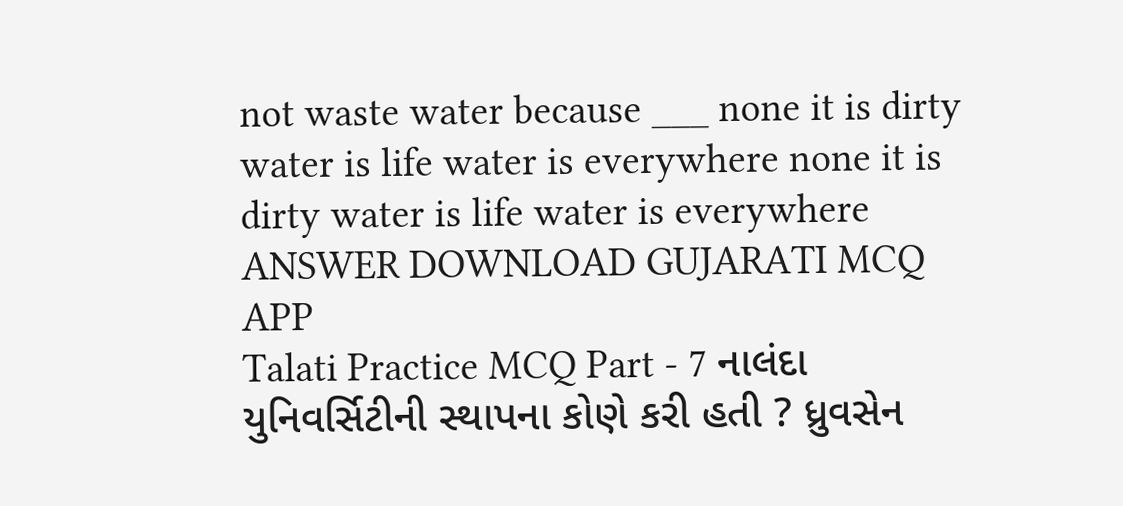not waste water because ___ none it is dirty water is life water is everywhere none it is dirty water is life water is everywhere ANSWER DOWNLOAD GUJARATI MCQ APP
Talati Practice MCQ Part - 7 નાલંદા યુનિવર્સિટીની સ્થાપના કોણે કરી હતી ? ધ્રુવસેન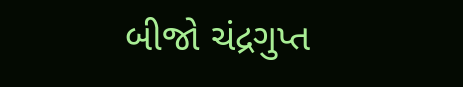બીજો ચંદ્રગુપ્ત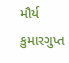મૌર્ય કુમારગુપ્ત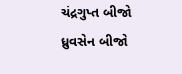ચંદ્રગુપ્ત બીજો ધ્રુવસેન બીજો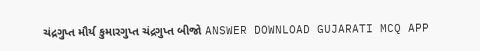ચંદ્રગુપ્ત મૌર્ય કુમારગુપ્ત ચંદ્રગુપ્ત બીજો ANSWER DOWNLOAD GUJARATI MCQ APP